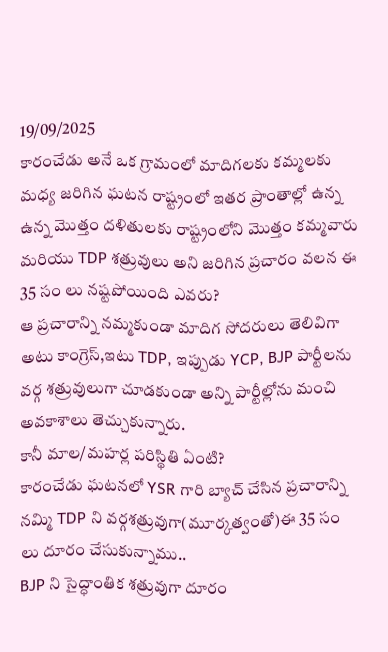19/09/2025
కారంచేడు అనే ఒక గ్రామంలో మాదిగలకు కమ్మలకు మధ్య జరిగిన ఘటన రాష్ట్రంలో ఇతర ప్రాంతాల్లో ఉన్న ఉన్న మొత్తం దళితులకు రాష్ట్రంలోని మొత్తం కమ్మవారు మరియు TDP శత్రువులు అని జరిగిన ప్రచారం వలన ఈ 35 సం లు నష్టపోయింది ఎవరు?
ఆ ప్రచారాన్ని నమ్మకుండా మాదిగ సోదరులు తెలివిగా అటు కాంగ్రెస్,ఇటు TDP, ఇప్పుడు YCP, BJP పార్టీలను వర్గ శత్రువులుగా చూడకుండా అన్ని పార్టీల్లోను మంచి అవకాశాలు తెచ్చుకున్నారు.
కానీ మాల/మహర్ల పరిస్థితి ఏంటి?
కారంచేడు ఘటనలో YSR గారి బ్యాచ్ చేసిన ప్రచారాన్ని నమ్మి TDP ని వర్గశత్రువుగా(మూర్కత్వంతో)ఈ 35 సం లు దూరం చేసుకున్నాము..
BJP ని సైద్ధాంతిక శత్రువుగా దూరం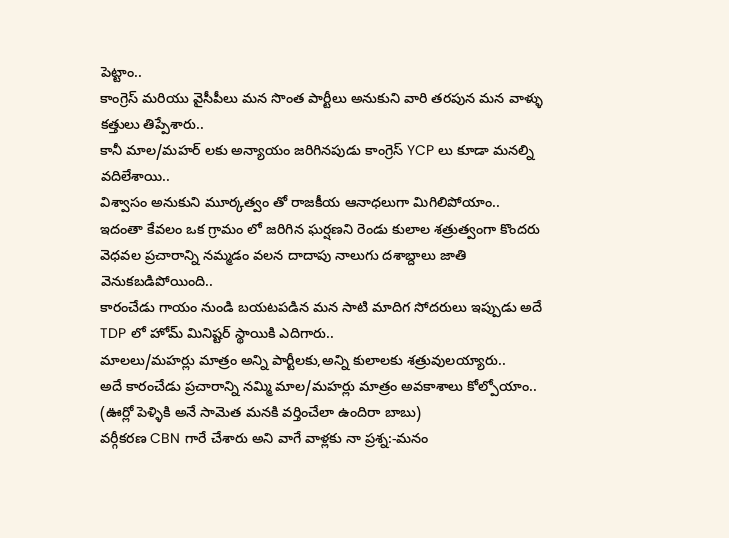పెట్టాం..
కాంగ్రెస్ మరియు వైసీపీలు మన సొంత పార్టీలు అనుకుని వారి తరపున మన వాళ్ళు కత్తులు తిప్పేశారు..
కానీ మాల/మహర్ లకు అన్యాయం జరిగినపుడు కాంగ్రెస్ YCP లు కూడా మనల్ని వదిలేశాయి..
విశ్వాసం అనుకుని మూర్కత్వం తో రాజకీయ ఆనాధలుగా మిగిలిపోయాం..
ఇదంతా కేవలం ఒక గ్రామం లో జరిగిన ఘర్షణని రెండు కులాల శత్రుత్వంగా కొందరు వెధవల ప్రచారాన్ని నమ్మడం వలన దాదాపు నాలుగు దశాబ్దాలు జాతి వెనుకబడిపోయింది..
కారంచేడు గాయం నుండి బయటపడిన మన సాటి మాదిగ సోదరులు ఇప్పుడు అదే TDP లో హోమ్ మినిష్టర్ స్థాయికి ఎదిగారు..
మాలలు/మహర్లు మాత్రం అన్ని పార్టీలకు,అన్ని కులాలకు శత్రువులయ్యారు..
అదే కారంచేడు ప్రచారాన్ని నమ్మి మాల/మహర్లు మాత్రం అవకాశాలు కోల్పోయాం..
(ఊర్లో పెళ్ళికి అనే సామెత మనకి వర్తించేలా ఉందిరా బాబు)
వర్గీకరణ CBN గారే చేశారు అని వాగే వాళ్లకు నా ప్రశ్న:-మనం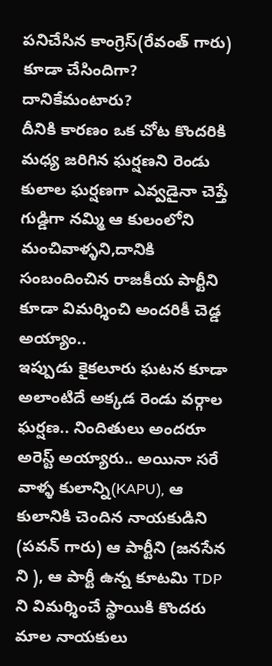పనిచేసిన కాంగ్రెస్(రేవంత్ గారు) కూడా చేసిందిగా? దానికేమంటారు?
దీనికి కారణం ఒక చోట కొందరికి మధ్య జరిగిన ఘర్షణని రెండు కులాల ఘర్షణగా ఎవ్వడైనా చెప్తే గుడ్డిగా నమ్మి ఆ కులంలోని మంచివాళ్ళని,దానికి సంబందించిన రాజకీయ పార్టీని కూడా విమర్శించి అందరికీ చెడ్డ అయ్యాం..
ఇప్పుడు కైకలూరు ఘటన కూడా అలాంటిదే అక్కడ రెండు వర్గాల ఘర్షణ.. నిందితులు అందరూ అరెస్ట్ అయ్యారు.. అయినా సరే వాళ్ళ కులాన్ని(KAPU), ఆ కులానికి చెందిన నాయకుడిని (పవన్ గారు) ఆ పార్టీని (జనసేన ని ), ఆ పార్టీ ఉన్న కూటమి TDP ని విమర్శించే స్థాయికి కొందరు మాల నాయకులు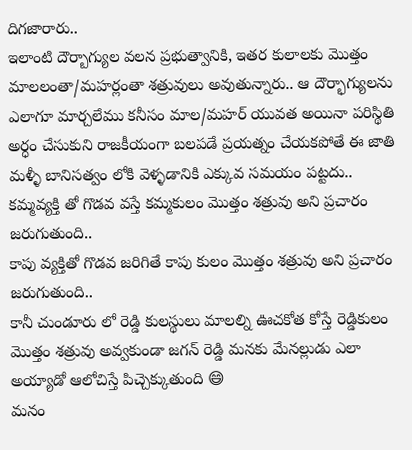దిగజారారు..
ఇలాంటి దౌర్బాగ్యుల వలన ప్రభుత్వానికి, ఇతర కులాలకు మొత్తం మాలలంతా/మహర్లంతా శత్రువులు అవుతున్నారు.. ఆ దౌర్భాగ్యులను ఎలాగూ మార్చలేము కనీసం మాల/మహర్ యువత అయినా పరిస్థితి అర్ధం చేసుకుని రాజకీయంగా బలపడే ప్రయత్నం చేయకపోతే ఈ జాతి మళ్ళీ బానిసత్వం లోకి వెళ్ళడానికి ఎక్కువ సమయం పట్టదు..
కమ్మవ్యక్తి తో గొడవ వస్తే కమ్మకులం మొత్తం శత్రువు అని ప్రచారం జరుగుతుంది..
కాపు వ్యక్తితో గొడవ జరిగితే కాపు కులం మొత్తం శత్రువు అని ప్రచారం జరుగుతుంది..
కానీ చుండూరు లో రెడ్డి కులస్థులు మాలల్ని ఊచకోత కోస్తే రెడ్డికులం మొత్తం శత్రువు అవ్వకుండా జగన్ రెడ్డి మనకు మేనల్లుడు ఎలా అయ్యాడో ఆలోచిస్తే పిచ్చెక్కుతుంది 😄
మనం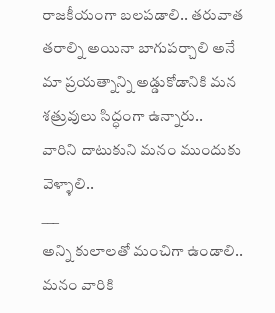రాజకీయంగా బలపడాలి.. తరువాత తరాల్ని అయినా బాగుపర్చాలి అనే మా ప్రయత్నాన్ని అడ్డుకోడానికి మన శత్రువులు సిద్ధంగా ఉన్నారు..
వారిని దాటుకుని మనం ముందుకు వెళ్ళాలి..
___
అన్ని కులాలతో మంచిగా ఉండాలి.. మనం వారికి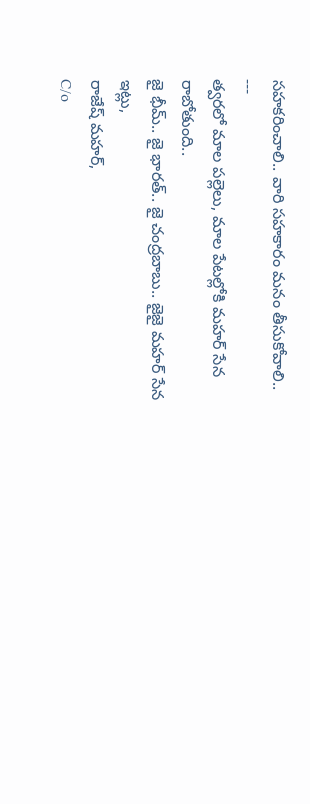సహకరించాలి.. వారి సహకారం మనం తీసుకోవాలి..
---
త్వరలో మాల పల్లెలు, మాల పేటల్లోకి మహర్ సేన రాబోతుంది..
జై భీమ్.. జై భారత్.. జై చంద్రబాబు.. జైజై మహర్ సేన
ఇట్లు,
రాజేష్ మహర్,
C/o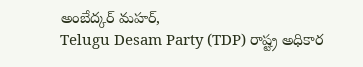అంబేద్కర్ మహర్,
Telugu Desam Party (TDP) రాష్ట్ర అధికార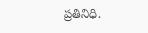ప్రతినిధి.